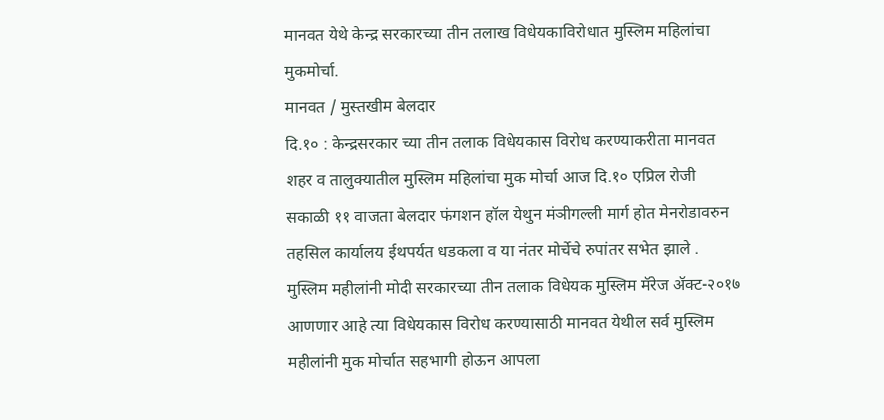मानवत येथे केन्द्र सरकारच्या तीन तलाख विधेयकाविरोधात मुस्लिम महिलांचा मुकमोर्चा.
मानवत / मुस्तखीम बेलदार
दि.१० : केन्द्रसरकार च्या तीन तलाक विधेयकास विरोध करण्याकरीता मानवत शहर व तालुक्यातील मुस्लिम महिलांचा मुक मोर्चा आज दि.१० एप्रिल रोजी सकाळी ११ वाजता बेलदार फंगशन हॉल येथुन मंञीगल्ली मार्ग होत मेनरोडावरुन तहसिल कार्यालय ईथपर्यत धडकला व या नंतर मोर्चेचे रुपांतर सभेत झाले .
मुस्लिम महीलांनी मोदी सरकारच्या तीन तलाक विधेयक मुस्लिम मॅरेज ॲक्ट-२०१७ आणणार आहे त्या विधेयकास विरोध करण्यासाठी मानवत येथील सर्व मुस्लिम महीलांनी मुक मोर्चात सहभागी होऊन आपला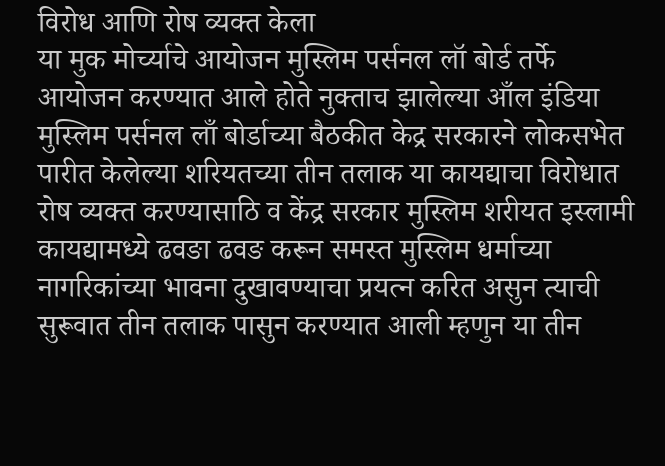विरोध आणि रोष व्यक्त केला
या मुक मोर्च्याचे आयोजन मुस्लिम पर्सनल लॉ बोर्ड तर्फे आयोजन करण्यात आले होते नुक्ताच झालेल्या आँल इंडिया मुस्लिम पर्सनल लाँ बोर्डाच्या बैठकीत केद्र सरकारने लोकसभेत पारीत केलेल्या शरियतच्या तीन तलाक या कायद्याचा विरोधात रोष व्यक्त करण्यासाठि व केंद्र सरकार मुस्लिम शरीयत इस्लामी कायद्यामध्ये ढवङा ढवङ करून समस्त मुस्लिम धर्माच्या नागरिकांच्या भावना दुखावण्याचा प्रयत्न करित असुन त्याची सुरूवात तीन तलाक पासुन करण्यात आली म्हणुन या तीन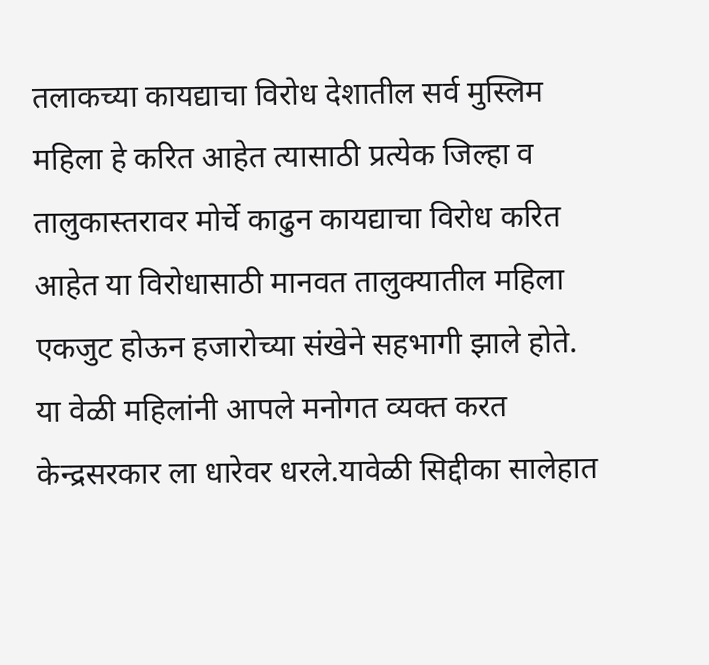तलाकच्या कायद्याचा विरोध देशातील सर्व मुस्लिम महिला हे करित आहेत त्यासाठी प्रत्येक जिल्हा व तालुकास्तरावर मोर्चे काढुन कायद्याचा विरोध करित आहेत या विरोधासाठी मानवत तालुक्यातील महिला एकजुट होऊन हजारोच्या संखेने सहभागी झाले होते.
या वेळी महिलांनी आपले मनोगत व्यक्त करत केन्द्रसरकार ला धारेवर धरले.यावेळी सिद्दीका सालेहात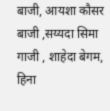बाजी, आयशा कौसर बाजी ,सय्यदा सिमा गाजी , शाहेदा बेगम, हिना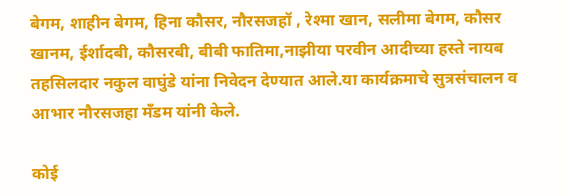बेगम, शाहीन बेगम, हिना कौसर, नौरसजहॉ , रेश्मा खान, सलीमा बेगम, कौसर खानम, ईर्शादबी, कौसरबी, बीबी फातिमा,नाझीया परवीन आदीच्या हस्ते नायब तहसिलदार नकुल वाघुंडे यांना निवेदन देण्यात आले.या कार्यक्रमाचे सुत्रसंचालन व आभार नौरसजहा मँडम यांनी केले.

कोई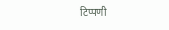टिप्पणी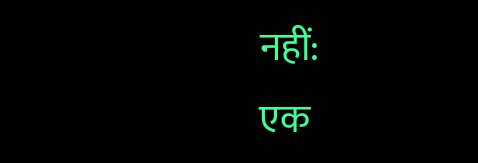नहीं:
एक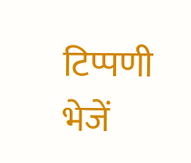टिप्पणी भेजें